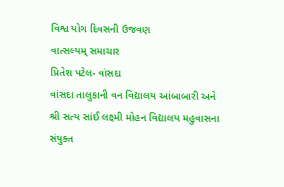વિશ્વ યોગ દિવસની ઉજવણ
વાત્સલ્યમ્ સમાચાર
પ્રિતેશ પટેલ- વાંસદા
વાંસદા તાલુકાની વન વિદ્યાલય આંબાબારી અને શ્રી સત્ય સાંઈ લક્ષ્મી મોહન વિદ્યાલય મહુવાસના સંયુક્ત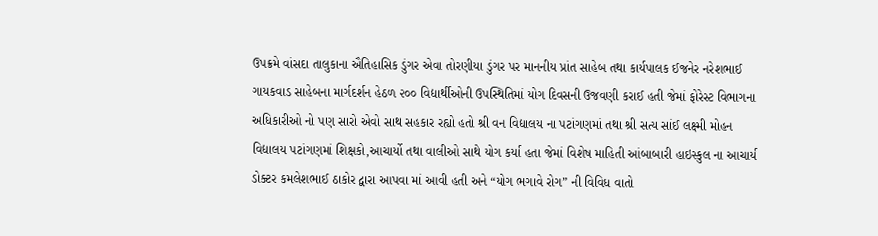ઉપક્રમે વાંસદા તાલુકાના ઐતિહાસિક ડુંગર એવા તોરણીયા ડુંગર પર માનનીય પ્રાંત સાહેબ તથા કાર્યપાલક ઈજનેર નરેશભાઈ ગાયકવાડ સાહેબના માર્ગદર્શન હેઠળ ૨૦૦ વિદ્યાર્થીઓની ઉપસ્થિતિમાં યોગ દિવસની ઉજવણી કરાઈ હતી જેમાં ફોરેસ્ટ વિભાગના અધિકારીઓ નો પણ સારો એવો સાથ સહકાર રહ્યો હતો શ્રી વન વિદ્યાલય ના પટાંગણમાં તથા શ્રી સત્ય સાંઈ લક્ષ્મી મોહન વિદ્યાલય પટાંગણમાં શિક્ષકો,આચાર્યો તથા વાલીઓ સાથે યોગ કર્યા હતા જેમાં વિશેષ માહિતી આંબાબારી હાઇસ્કુલ ના આચાર્ય ડોક્ટર કમલેશભાઈ ઠાકોર દ્વારા આપવા માં આવી હતી અને “યોગ ભગાવે રોગ” ની વિવિધ વાતો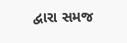દ્વારા સમજ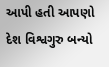આપી હતી આપણો દેશ વિશ્વગુરુ બન્યો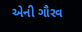એની ગૌરવ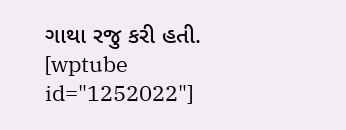ગાથા રજુ કરી હતી.
[wptube id="1252022"]